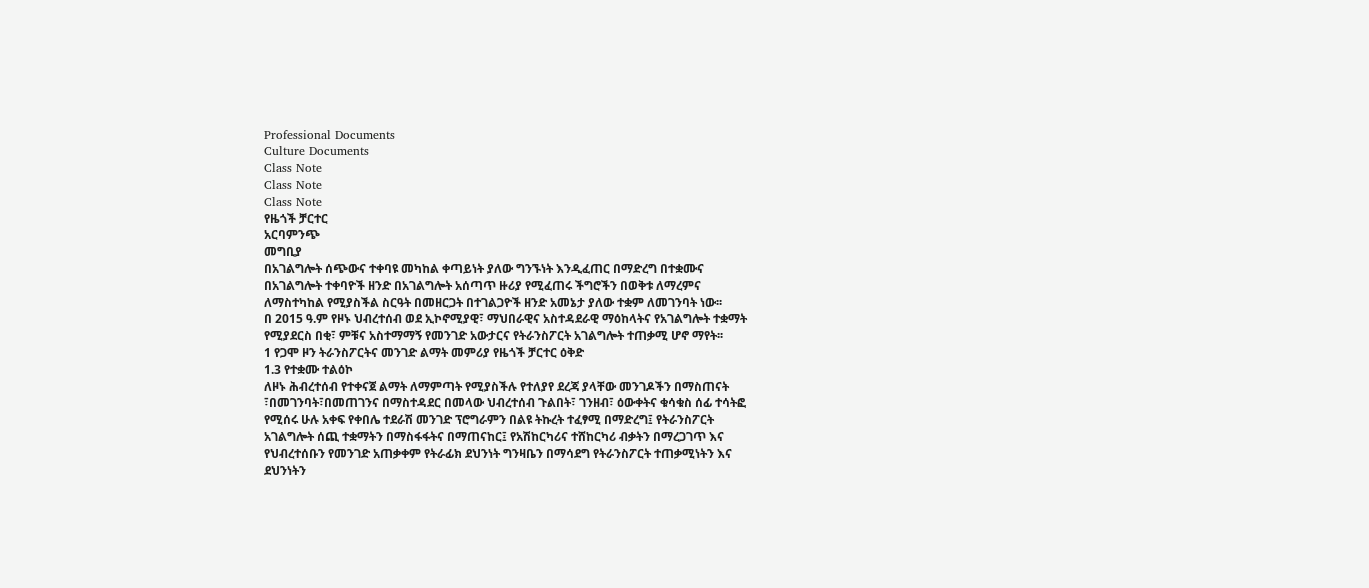Professional Documents
Culture Documents
Class Note
Class Note
Class Note
የዜጎች ቻርተር
አርባምንጭ
መግቢያ
በአገልግሎት ሰጭውና ተቀባዩ መካከል ቀጣይነት ያለው ግንኙነት እንዲፈጠር በማድረግ በተቋሙና
በአገልግሎት ተቀባዮች ዘንድ በአገልግሎት አሰጣጥ ዙሪያ የሚፈጠሩ ችግሮችን በወቅቱ ለማረምና
ለማስተካከል የሚያስችል ስርዓት በመዘርጋት በተገልጋዮች ዘንድ አመኔታ ያለው ተቋም ለመገንባት ነው፡፡
በ 2015 ዓ.ም የዞኑ ህብረተሰብ ወደ ኢኮኖሚያዊ፣ ማህበራዊና አስተዳደራዊ ማዕከላትና የአገልግሎት ተቋማት
የሚያደርስ በቂ፣ ምቹና አስተማማኝ የመንገድ አውታርና የትራንስፖርት አገልግሎት ተጠቃሚ ሆኖ ማየት፡፡
1 የጋሞ ዞን ትራንስፖርትና መንገድ ልማት መምሪያ የዜጎች ቻርተር ዕቅድ
1.3 የተቋሙ ተልዕኮ
ለዞኑ ሕብረተሰብ የተቀናጀ ልማት ለማምጣት የሚያስችሉ የተለያየ ደረጃ ያላቸው መንገዶችን በማስጠናት
፣በመገንባት፣በመጠገንና በማስተዳደር በመላው ህብረተሰብ ጉልበት፣ ገንዘብ፣ ዕውቀትና ቁሳቁስ ሰፊ ተሳትፎ
የሚሰሩ ሁሉ አቀፍ የቀበሌ ተደራሽ መንገድ ፕሮግራምን በልዩ ትኩረት ተፈፃሚ በማድረግ፤ የትራንስፖርት
አገልግሎት ሰጪ ተቋማትን በማስፋፋትና በማጠናከር፤ የአሽከርካሪና ተሸከርካሪ ብቃትን በማረጋገጥ እና
የህብረተሰቡን የመንገድ አጠቃቀም የትራፊክ ደህንነት ግንዛቤን በማሳደግ የትራንስፖርት ተጠቃሚነትን እና
ደህንነትን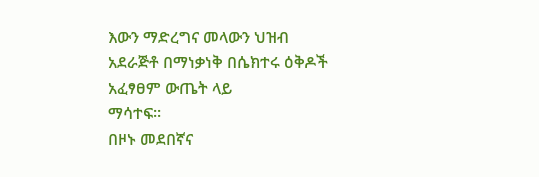እውን ማድረግና መላውን ህዝብ አደራጅቶ በማነቃነቅ በሴክተሩ ዕቅዶች አፈፃፀም ውጤት ላይ
ማሳተፍ፡፡
በዞኑ መደበኛና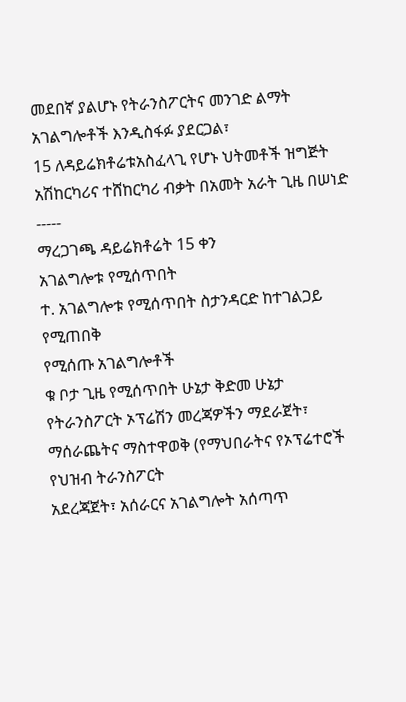መደበኛ ያልሆኑ የትራንስፖርትና መንገድ ልማት አገልግሎቶች እንዲስፋፉ ያደርጋል፣
15 ለዳይሬክቶሬቱአስፈላጊ የሆኑ ህትመቶች ዝግጅት አሽከርካሪና ተሸከርካሪ ብቃት በአመት አራት ጊዜ በሠነድ -----
ማረጋገጫ ዳይሬክቶሬት 15 ቀን
አገልግሎቱ የሚሰጥበት
ተ. አገልግሎቱ የሚሰጥበት ስታንዳርድ ከተገልጋይ የሚጠበቅ
የሚሰጡ አገልግሎቶች
ቁ ቦታ ጊዜ የሚሰጥበት ሁኔታ ቅድመ ሁኔታ
የትራንስፖርት ኦፕሬሽን መረጃዎችን ማደራጀት፣ ማሰራጨትና ማስተዋወቅ (የማህበራትና የኦፕሬተሮች የህዝብ ትራንስፖርት
አደረጃጀት፣ አሰራርና አገልግሎት አሰጣጥ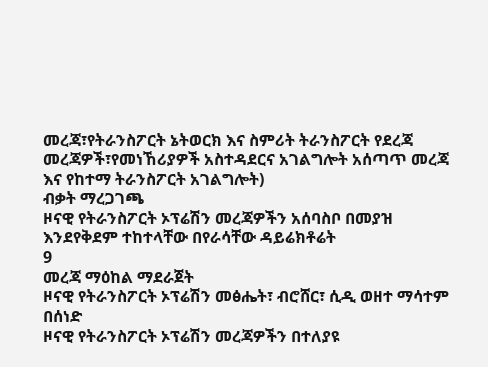መረጃ፣የትራንስፖርት ኔትወርክ እና ስምሪት ትራንስፖርት የደረጃ
መረጃዎች፣የመነኸሪያዎች አስተዳደርና አገልግሎት አሰጣጥ መረጃ እና የከተማ ትራንስፖርት አገልግሎት)
ብቃት ማረጋገጫ
ዞናዊ የትራንስፖርት ኦፕሬሽን መረጃዎችን አሰባስቦ በመያዝ እንደየቅደም ተከተላቸው በየራሳቸው ዳይሬክቶሬት
9
መረጃ ማዕከል ማደራጀት
ዞናዊ የትራንስፖርት ኦፕሬሽን መፅሔት፣ ብሮሸር፣ ሲዲ ወዘተ ማሳተም
በሰነድ
ዞናዊ የትራንስፖርት ኦፕሬሽን መረጃዎችን በተለያዩ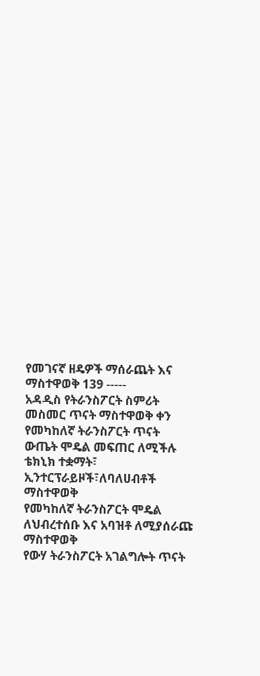የመገናኛ ዘዴዎች ማሰራጨት እና ማስተዋወቅ 139 -----
አዳዲስ የትራንስፖርት ስምሪት መስመር ጥናት ማስተዋወቅ ቀን
የመካከለኛ ትራንስፖርት ጥናት ውጤት ሞዴል መፍጠር ለሚችሉ ቴክኒክ ተቋማት፣
ኢንተርፕራይዞች፣ለባለሀብቶች ማስተዋወቅ
የመካከለኛ ትራንስፖርት ሞዴል ለህብረተሰቡ እና አባዝቶ ለሚያሰራጩ ማስተዋወቅ
የውሃ ትራንስፖርት አገልግሎት ጥናት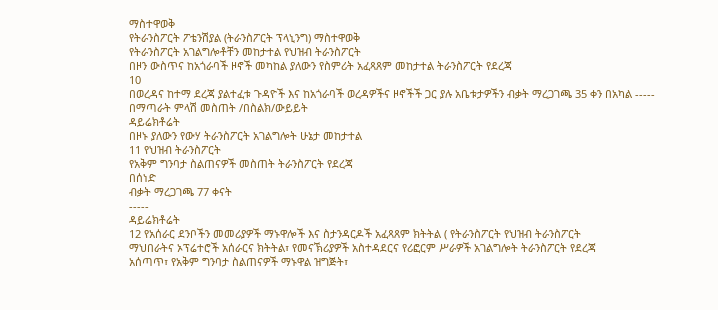ማስተዋወቅ
የትራንስፖርት ፖቴንሽያል (ትራንስፖርት ፕላኒንግ) ማስተዋወቅ
የትራንስፖርት አገልግሎቶቸን መከታተል የህዝብ ትራንስፖርት
በዞን ውስጥና ከአጎራባች ዞኖች መካከል ያለውን የስምሪት አፈጻጸም መከታተል ትራንስፖርት የደረጃ
10
በወረዳና ከተማ ደረጃ ያልተፈቱ ጉዳዮች እና ከአጎራባች ወረዳዎችና ዞኖችች ጋር ያሉ አቤቱታዎችን ብቃት ማረጋገጫ 35 ቀን በአካል -----
በማጣራት ምላሽ መስጠት /በስልክ/ውይይት
ዳይሬክቶሬት
በዞኑ ያለውን የውሃ ትራንስፖርት አገልግሎት ሁኔታ መከታተል
11 የህዝብ ትራንስፖርት
የአቅም ግንባታ ስልጠናዎች መስጠት ትራንስፖርት የደረጃ
በሰነድ
ብቃት ማረጋገጫ 77 ቀናት
-----
ዳይሬክቶሬት
12 የአሰራር ደንቦችን መመሪያዎች ማኑዋሎች እና ስታንዳርዶች አፈጻጸም ክትትል ( የትራንስፖርት የህዝብ ትራንስፖርት
ማህበራትና ኦፕሬተሮች አሰራርና ክትትል፣ የመናኽሪያዎች አስተዳደርና የሪፎርም ሥራዎች አገልግሎት ትራንስፖርት የደረጃ
አሰጣጥ፣ የአቅም ግንባታ ስልጠናዎች ማኑዋል ዝግጅት፣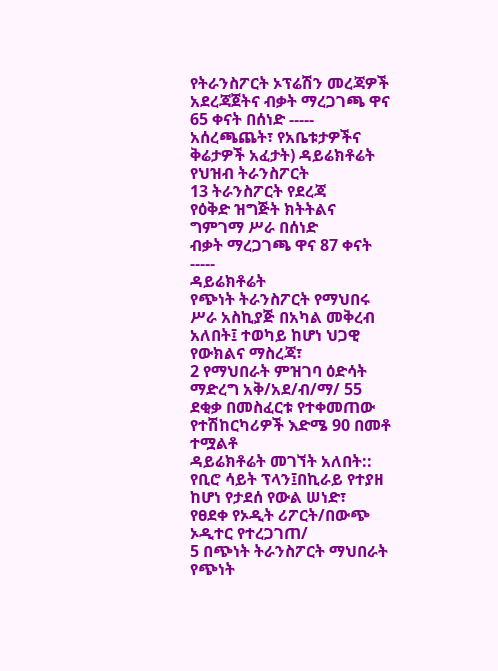የትራንስፖርት ኦፕሬሽን መረጃዎች አደረጃጀትና ብቃት ማረጋገጫ ዋና 65 ቀናት በሰነድ -----
አሰረጫጨት፣ የአቤቱታዎችና ቅሬታዎች አፈታት) ዳይሬክቶሬት
የህዝብ ትራንስፖርት
13 ትራንስፖርት የደረጃ
የዕቅድ ዝግጅት ክትትልና ግምገማ ሥራ በሰነድ
ብቃት ማረጋገጫ ዋና 87 ቀናት -----
ዳይሬክቶሬት
የጭነት ትራንስፖርት የማህበሩ ሥራ አስኪያጅ በአካል መቅረብ አለበት፤ ተወካይ ከሆነ ህጋዊ
የውክልና ማስረጃ፣
2 የማህበራት ምዝገባ ዕድሳት ማድረግ አቅ/አደ/ብ/ማ/ 55 ደቂቃ በመስፈርቱ የተቀመጠው የተሽከርካሪዎች እድሜ 90 በመቶ ተሟልቶ
ዳይሬክቶሬት መገኘት አለበት::
የቢሮ ሳይት ፕላን፤በኪራይ የተያዘ ከሆነ የታደሰ የውል ሠነድ፣
የፀደቀ የኦዲት ሪፖርት/በውጭ ኦዲተር የተረጋገጠ/
5 በጭነት ትራንስፖርት ማህበራት የጭነት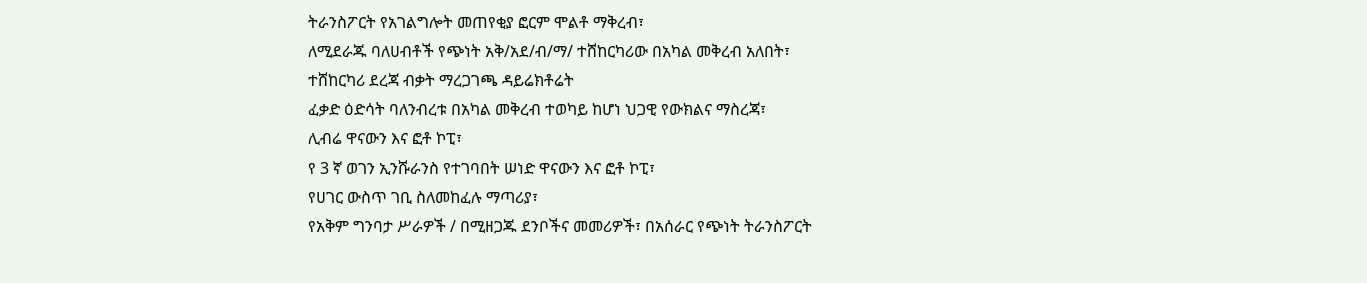ትራንስፖርት የአገልግሎት መጠየቂያ ፎርም ሞልቶ ማቅረብ፣
ለሚደራጁ ባለሀብቶች የጭነት አቅ/አደ/ብ/ማ/ ተሸከርካሪው በአካል መቅረብ አለበት፣
ተሸከርካሪ ደረጃ ብቃት ማረጋገጫ ዳይሬክቶሬት
ፈቃድ ዕድሳት ባለንብረቱ በአካል መቅረብ ተወካይ ከሆነ ህጋዊ የውክልና ማስረጃ፣
ሊብሬ ዋናውን እና ፎቶ ኮፒ፣
የ 3 ኛ ወገን ኢንሹራንስ የተገባበት ሠነድ ዋናውን እና ፎቶ ኮፒ፣
የሀገር ውስጥ ገቢ ስለመከፈሉ ማጣሪያ፣
የአቅም ግንባታ ሥራዎች / በሚዘጋጁ ደንቦችና መመሪዎች፣ በአሰራር የጭነት ትራንስፖርት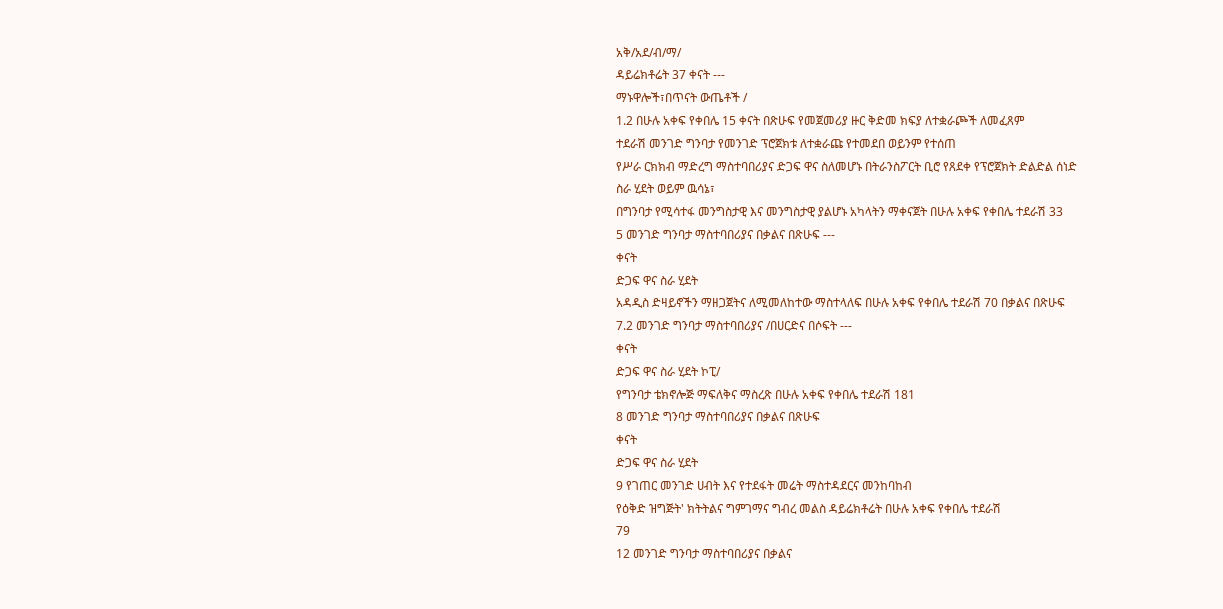አቅ/አደ/ብ/ማ/
ዳይሬክቶሬት 37 ቀናት ---
ማኑዋሎች፣በጥናት ውጤቶች /
1.2 በሁሉ አቀፍ የቀበሌ 15 ቀናት በጽሁፍ የመጀመሪያ ዙር ቅድመ ክፍያ ለተቋራጮች ለመፈጸም
ተደራሽ መንገድ ግንባታ የመንገድ ፕሮጀክቱ ለተቋራጩ የተመደበ ወይንም የተሰጠ
የሥራ ርክክብ ማድረግ ማስተባበሪያና ድጋፍ ዋና ስለመሆኑ በትራንስፖርት ቢሮ የጸደቀ የፕሮጀክት ድልድል ሰነድ
ስራ ሂደት ወይም ዉሳኔ፣
በግንባታ የሚሳተፋ መንግስታዊ እና መንግስታዊ ያልሆኑ አካላትን ማቀናጀት በሁሉ አቀፍ የቀበሌ ተደራሽ 33
5 መንገድ ግንባታ ማስተባበሪያና በቃልና በጽሁፍ ---
ቀናት
ድጋፍ ዋና ስራ ሂደት
አዳዲስ ድዛይኖችን ማዘጋጀትና ለሚመለከተው ማስተላለፍ በሁሉ አቀፍ የቀበሌ ተደራሽ 70 በቃልና በጽሁፍ
7.2 መንገድ ግንባታ ማስተባበሪያና /በሀርድና በሶፍት ---
ቀናት
ድጋፍ ዋና ስራ ሂደት ኮፒ/
የግንባታ ቴክኖሎጅ ማፍለቅና ማስረጽ በሁሉ አቀፍ የቀበሌ ተደራሽ 181
8 መንገድ ግንባታ ማስተባበሪያና በቃልና በጽሁፍ
ቀናት
ድጋፍ ዋና ስራ ሂደት
9 የገጠር መንገድ ሀብት እና የተደፋት መሬት ማስተዳደርና መንከባከብ
የዕቅድ ዝግጅት' ክትትልና ግምገማና ግብረ መልስ ዳይሬክቶሬት በሁሉ አቀፍ የቀበሌ ተደራሽ
79
12 መንገድ ግንባታ ማስተባበሪያና በቃልና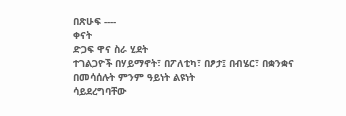በጽሁፍ ----
ቀናት
ድጋፍ ዋና ስራ ሂደት
ተገልጋዮች በሃይማኖት፣ በፖለቲካ፣ በፆታ፤ በብሄር፣ በቋንቋና በመሳሰሉት ምንም ዓይነት ልዩነት
ሳይደረግባቸው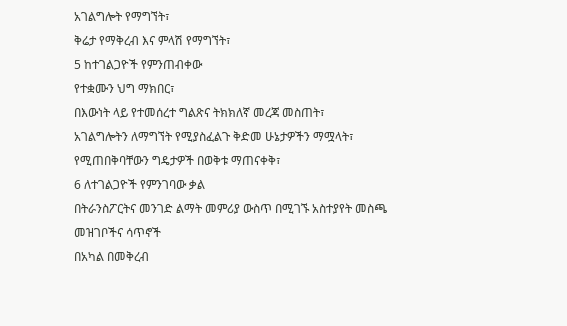አገልግሎት የማግኘት፣
ቅሬታ የማቅረብ እና ምላሽ የማግኘት፣
5 ከተገልጋዮች የምንጠብቀው
የተቋሙን ህግ ማክበር፣
በእውነት ላይ የተመሰረተ ግልጽና ትክክለኛ መረጃ መስጠት፣
አገልግሎትን ለማግኘት የሚያስፈልጉ ቅድመ ሁኔታዎችን ማሟላት፣
የሚጠበቅባቸውን ግዴታዎች በወቅቱ ማጠናቀቅ፣
6 ለተገልጋዮች የምንገባው ቃል
በትራንስፖርትና መንገድ ልማት መምሪያ ውስጥ በሚገኙ አስተያየት መስጫ መዝገቦችና ሳጥኖች
በአካል በመቅረብ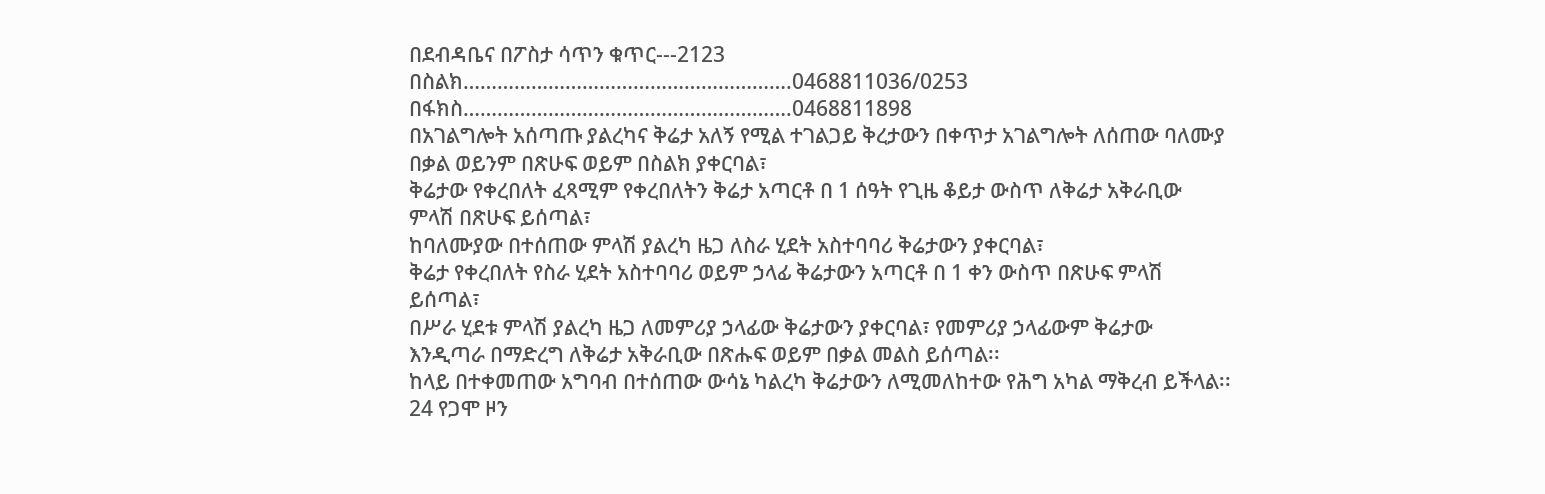በደብዳቤና በፖስታ ሳጥን ቁጥር---2123
በስልክ………………………………………………….0468811036/0253
በፋክስ………………………………………………….0468811898
በአገልግሎት አሰጣጡ ያልረካና ቅሬታ አለኝ የሚል ተገልጋይ ቅረታውን በቀጥታ አገልግሎት ለሰጠው ባለሙያ
በቃል ወይንም በጽሁፍ ወይም በስልክ ያቀርባል፣
ቅሬታው የቀረበለት ፈጻሚም የቀረበለትን ቅሬታ አጣርቶ በ 1 ሰዓት የጊዜ ቆይታ ውስጥ ለቅሬታ አቅራቢው
ምላሽ በጽሁፍ ይሰጣል፣
ከባለሙያው በተሰጠው ምላሽ ያልረካ ዜጋ ለስራ ሂደት አስተባባሪ ቅሬታውን ያቀርባል፣
ቅሬታ የቀረበለት የስራ ሂደት አስተባባሪ ወይም ኃላፊ ቅሬታውን አጣርቶ በ 1 ቀን ውስጥ በጽሁፍ ምላሽ
ይሰጣል፣
በሥራ ሂደቱ ምላሽ ያልረካ ዜጋ ለመምሪያ ኃላፊው ቅሬታውን ያቀርባል፣ የመምሪያ ኃላፊውም ቅሬታው
እንዲጣራ በማድረግ ለቅሬታ አቅራቢው በጽሑፍ ወይም በቃል መልስ ይሰጣል፡፡
ከላይ በተቀመጠው አግባብ በተሰጠው ውሳኔ ካልረካ ቅሬታውን ለሚመለከተው የሕግ አካል ማቅረብ ይችላል፡፡
24 የጋሞ ዞን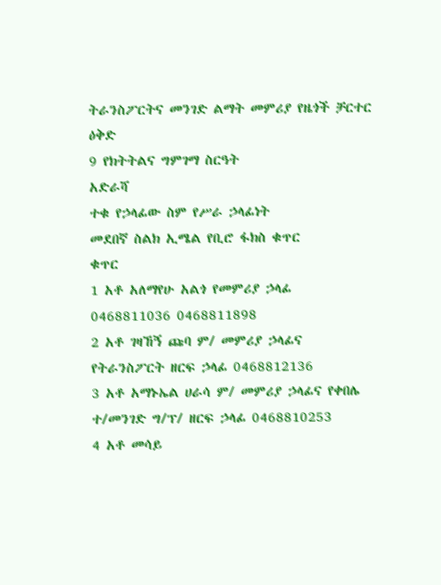ትራንስፖርትና መንገድ ልማት መምሪያ የዜጎች ቻርተር ዕቅድ
9 የክትትልና ግምገማ ስርዓት
አድራሻ
ተቁ የኃላፊው ስም የሥራ ኃላፊነት
መደበኛ ስልክ ኢሜል የቢሮ ፋክስ ቁጥር
ቁጥር
1 አቶ አለማየሁ አልጎ የመምሪያ ኃላፊ 0468811036 0468811898
2 አቶ ገዛኸኝ ጩባ ም/ መምሪያ ኃላፊና የትራንስፖርት ዘርፍ ኃላፊ 0468812136
3 አቶ አማኑኤል ሀራሳ ም/ መምሪያ ኃላፊና የቀበሌ ተ/መንገድ ግ/ፕ/ ዘርፍ ኃላፊ 0468810253
4 አቶ መሳይ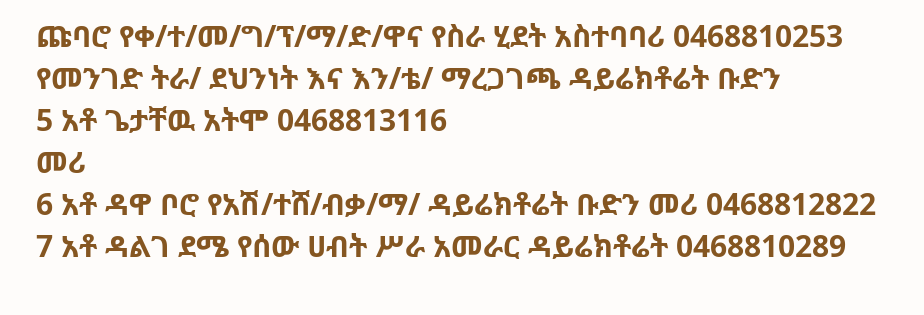ጩባሮ የቀ/ተ/መ/ግ/ፕ/ማ/ድ/ዋና የስራ ሂደት አስተባባሪ 0468810253
የመንገድ ትራ/ ደህንነት እና እን/ቴ/ ማረጋገጫ ዳይሬክቶሬት ቡድን
5 አቶ ጌታቸዉ አትሞ 0468813116
መሪ
6 አቶ ዳዋ ቦሮ የአሽ/ተሸ/ብቃ/ማ/ ዳይሬክቶሬት ቡድን መሪ 0468812822
7 አቶ ዳልገ ደሜ የሰው ሀብት ሥራ አመራር ዳይሬክቶሬት 0468810289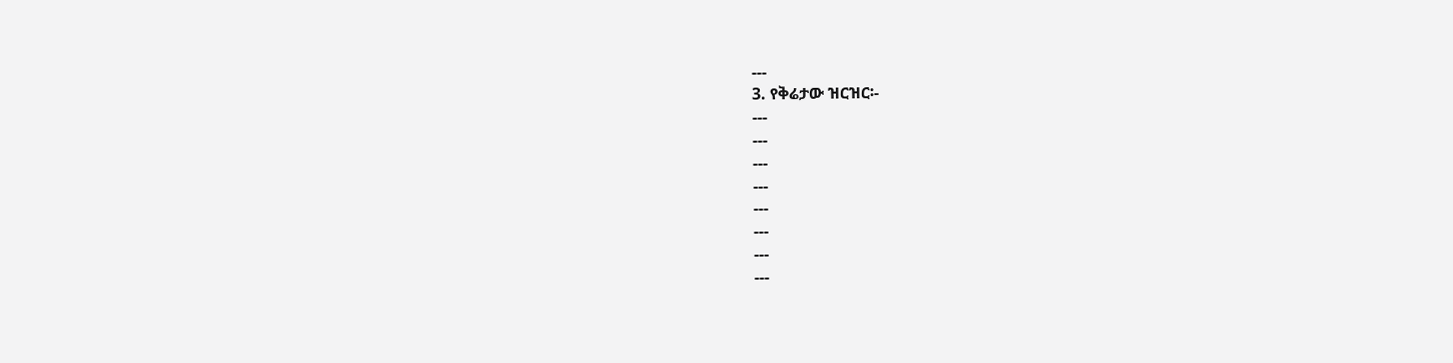---
3. የቅሬታው ዝርዝር፡-
---
---
---
---
---
---
---
---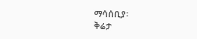ማሳሰቢያ፡
ቅሬታ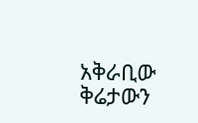አቅራቢው ቅሬታውን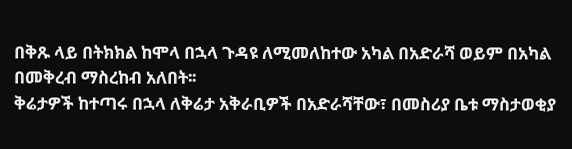በቅጹ ላይ በትክክል ከሞላ በኋላ ጉዳዩ ለሚመለከተው አካል በአድራሻ ወይም በአካል
በመቅረብ ማስረከብ አለበት፡፡
ቅሬታዎች ከተጣሩ በኋላ ለቅሬታ አቅራቢዎች በአድራሻቸው፣ በመስሪያ ቤቱ ማስታወቂያ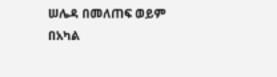ሠሌዳ በመለጠፍ ወይም
በአካል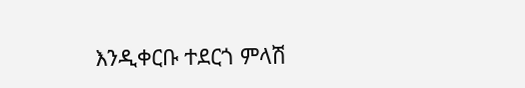እንዲቀርቡ ተደርጎ ምላሽ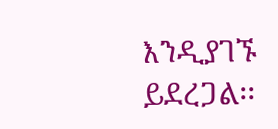እንዲያገኙ ይደረጋል፡፡